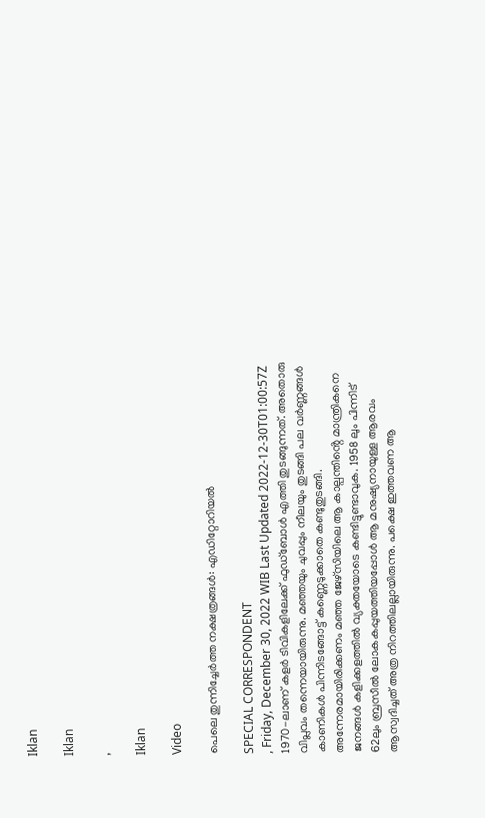Iklan

Iklan

,

Iklan

Video

പെലെ തുന്നിച്ചേർത്ത നക്ഷത്രങ്ങൾ: എഡിറ്റോറിയൽ

SPECIAL CORRESPONDENT
, Friday, December 30, 2022 WIB Last Updated 2022-12-30T01:00:57Z
1970-ലാണ് കളർ ടിവികളിലേക്ക് ഫുഡ്ബോൾ എത്തി തുടങ്ങുന്നത്. അതൊരു വിപ്ലവം തന്നെയായിരുന്നു. മഞ്ഞയും ചുവപ്പും നീലയും തുടങ്ങി പല വർണ്ണങ്ങൾ കാണികൾ പിന്നിടങ്ങോട്ട് കണ്ണെടുക്കാതെ കണ്ടുതുടങ്ങി. അന്നേരമായിരിക്കണം മഞ്ഞ ജേഴ്സിയിലെ ആ കാല്പന്തിൻ്റെ മാന്ത്രികനെ ജനങ്ങൾ കളിക്കളത്തിൽ വ്യക്തയോടെ കണ്ടിട്ടുണ്ടാവുക. 1958 ലും പിന്നിട് 62ലും ബ്രസീൽ ലോകകപ്പുയത്തിയപ്പോൾ ആ മനുഷ്യനായുള്ള ആരവം ആസ്വദിച്ചത് അത്ര നിറത്തിലല്ലായിരുന്നു. പക്ഷെ ഇത്തവണ ആ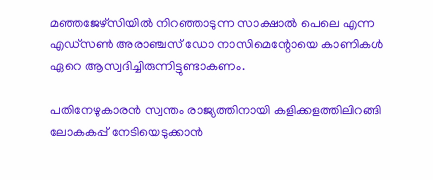മഞ്ഞജേഴ്സിയിൽ നിറഞ്ഞാടുന്ന സാക്ഷാൽ പെലെ എന്ന എഡ്സൺ അരാഞ്ചസ്‌ ഡോ നാസിമെന്റോയെ കാണികൾ ഏറെ ആസ്വദിച്ചിരുന്നിട്ടുണ്ടാകണം.

പതിനേഴുകാരൻ സ്വന്തം രാജ്യത്തിനായി കളിക്കളത്തിലിറങ്ങി ലോകകപ്പ് നേടിയെടുക്കാൻ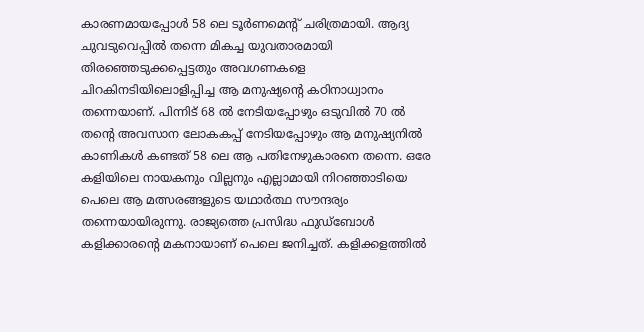കാരണമായപ്പോൾ 58 ലെ ടൂർണമെൻ്റ് ചരിത്രമായി. ആദ്യ ചുവടുവെപ്പിൽ തന്നെ മികച്ച യുവതാരമായി തിരഞ്ഞെടുക്കപ്പെട്ടതും അവഗണകളെ ചിറകിനടിയിലൊളിപ്പിച്ച ആ മനുഷ്യൻ്റെ കഠിനാധ്വാനം തന്നെയാണ്. പിന്നിട് 68 ൽ നേടിയപ്പോഴും ഒടുവിൽ 70 ൽ തൻ്റെ അവസാന ലോകകപ്പ് നേടിയപ്പോഴും ആ മനുഷ്യനിൽ കാണികൾ കണ്ടത് 58 ലെ ആ പതിനേഴുകാരനെ തന്നെ. ഒരേ കളിയിലെ നായകനും വില്ലനും എല്ലാമായി നിറഞ്ഞാടിയെ പെലെ ആ മത്സരങ്ങളുടെ യഥാർത്ഥ സൗന്ദര്യം തന്നെയായിരുന്നു. രാജ്യത്തെ പ്രസിദ്ധ ഫുഡ്ബോൾ കളിക്കാരൻ്റെ മകനായാണ് പെലെ ജനിച്ചത്. കളിക്കളത്തിൽ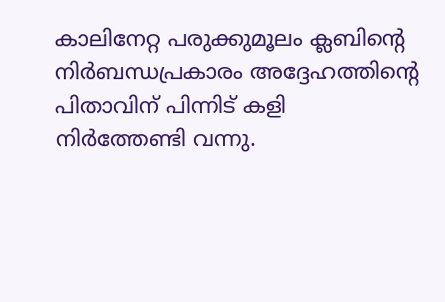കാലിനേറ്റ പരുക്കുമൂലം ക്ലബിൻ്റെ നിർബന്ധപ്രകാരം അദ്ദേഹത്തിൻ്റെ പിതാവിന് പിന്നിട് കളി നിർത്തേണ്ടി വന്നു.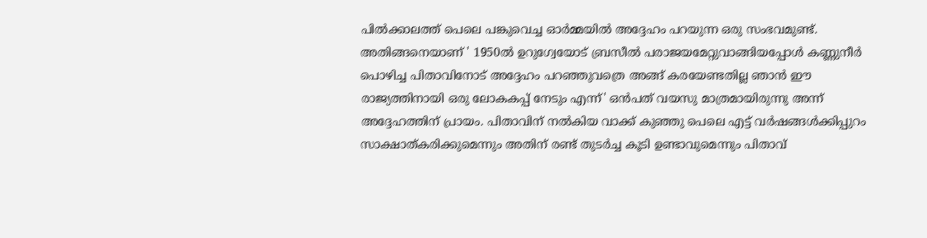പിൽക്കാലത്ത് പെലെ പങ്കുവെച്ച ഓർമ്മയിൽ അദ്ദേഹം പറയുന്ന ഒരു സംഭവമുണ്ട്. അതിങ്ങനെയാണ് ' 1950ൽ ഉറുഗ്വേയോട് ബ്രസീൽ പരാജയമേറ്റുവാങ്ങിയപ്പോൾ കണ്ണുനീർ പൊഴിച്ച പിതാവിനോട് അദ്ദേഹം പറഞ്ഞുവത്രെ അങ്ങ് കരയേണ്ടതില്ല ഞാൻ ഈ രാജ്യത്തിനായി ഒരു ലോകകപ്പ് നേടും എന്ന്' ഒൻപത് വയസു മാത്രമായിരുന്നു അന്ന് അദ്ദേഹത്തിന് പ്രായം. പിതാവിന് നൽകിയ വാക്ക് കുഞ്ഞു പെലെ എട്ട് വർഷങ്ങൾക്കിപ്പുറം സാക്ഷാത്കരിക്കുമെന്നും അതിന് രണ്ട് തുടർച്ച കൂടി ഉണ്ടാവുമെന്നും പിതാവ്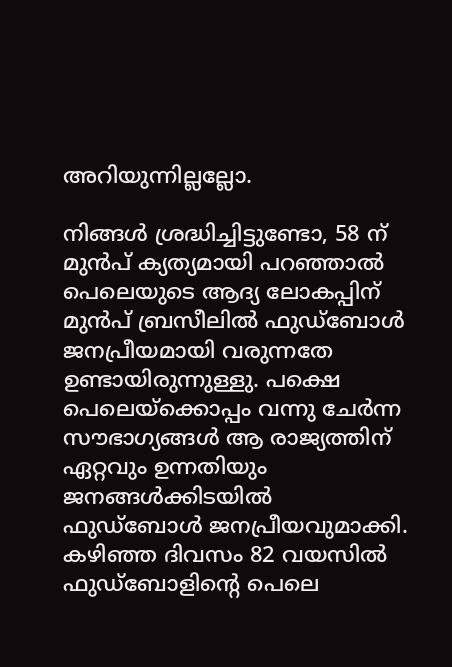അറിയുന്നില്ലല്ലോ.

നിങ്ങൾ ശ്രദ്ധിച്ചിട്ടുണ്ടോ, 58 ന് മുൻപ് ക്യത്യമായി പറഞ്ഞാൽ പെലെയുടെ ആദ്യ ലോകപ്പിന് മുൻപ് ബ്രസീലിൽ ഫുഡ്ബോൾ ജനപ്രീയമായി വരുന്നതേ ഉണ്ടായിരുന്നുള്ളു. പക്ഷെ പെലെയ്ക്കൊപ്പം വന്നു ചേർന്ന സൗഭാഗ്യങ്ങൾ ആ രാജ്യത്തിന് ഏറ്റവും ഉന്നതിയും ജനങ്ങൾക്കിടയിൽ ഫുഡ്ബോൾ ജനപ്രീയവുമാക്കി. കഴിഞ്ഞ ദിവസം 82 വയസിൽ ഫുഡ്ബോളിൻ്റെ പെലെ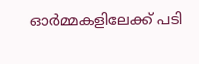ഓർമ്മകളിലേക്ക് പടി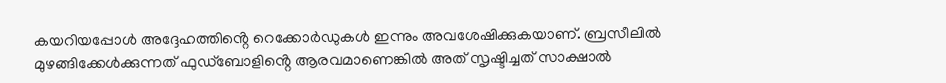കയറിയപ്പോൾ അദ്ദേഹത്തിൻ്റെ റെക്കോർഡുകൾ ഇന്നും അവശേഷിക്കുകയാണ്. ബ്രസീലിൽ മുഴങ്ങിക്കേൾക്കുന്നത് ഫുഡ്ബോളിൻ്റെ ആരവമാണെങ്കിൽ അത് സൃഷ്ടിച്ചത് സാക്ഷാൽ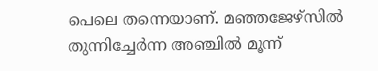പെലെ തന്നെയാണ്. മഞ്ഞജേഴ്സിൽ തുന്നിച്ചേർന്ന അഞ്ചിൽ മൂന്ന്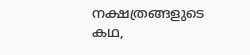നക്ഷത്രങ്ങളുടെ കഥ,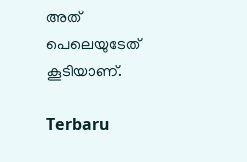അത് പെലെയുടേത് കൂടിയാണ്.

Terbaru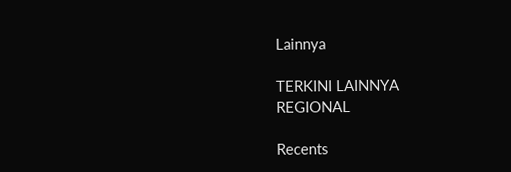Lainnya

TERKINI LAINNYA
REGIONAL

Recents